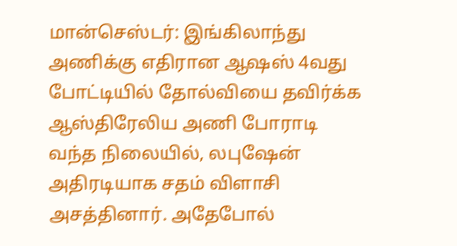மான்செஸ்டர்: இங்கிலாந்து அணிக்கு எதிரான ஆஷஸ் 4வது போட்டியில் தோல்வியை தவிர்க்க ஆஸ்திரேலிய அணி போராடி வந்த நிலையில், லபுஷேன் அதிரடியாக சதம் விளாசி அசத்தினார். அதேபோல்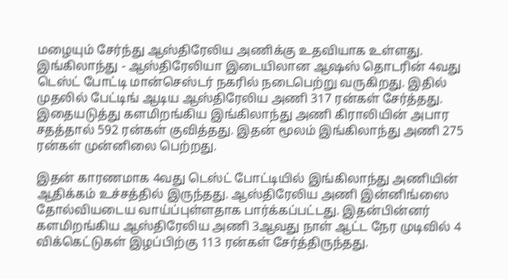மழையும் சேர்ந்து ஆஸ்திரேலிய அணிக்கு உதவியாக உள்ளது.
இங்கிலாந்து - ஆஸ்திரேலியா இடையிலான ஆஷஸ் தொடரின் 4வது டெஸ்ட் போட்டி மான்செஸ்டர் நகரில் நடைபெற்று வருகிறது. இதில் முதலில் பேட்டிங் ஆடிய ஆஸ்திரேலிய அணி 317 ரன்கள் சேர்த்தது. இதையடுத்து களமிறங்கிய இங்கிலாந்து அணி கிராலியின் அபார சதத்தால் 592 ரன்கள் குவித்தது. இதன் மூலம் இங்கிலாந்து அணி 275 ரன்கள் முன்னிலை பெற்றது.

இதன் காரணமாக 4வது டெஸ்ட் போட்டியில் இங்கிலாந்து அணியின் ஆதிக்கம் உச்சத்தில் இருந்தது. ஆஸ்திரேலிய அணி இன்னிங்ஸை தோல்வியடைய வாய்ப்புள்ளதாக பார்க்கப்பட்டது. இதன்பின்னர் களமிறங்கிய ஆஸ்திரேலிய அணி 3ஆவது நாள் ஆட்ட நேர முடிவில் 4 விக்கெட்டுகள் இழப்பிற்கு 113 ரன்கள் சேர்த்திருந்தது.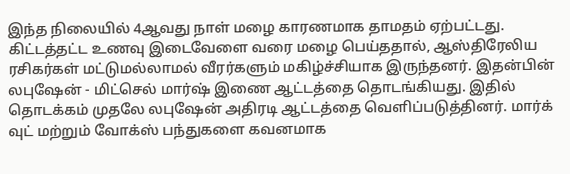இந்த நிலையில் 4ஆவது நாள் மழை காரணமாக தாமதம் ஏற்பட்டது.
கிட்டத்தட்ட உணவு இடைவேளை வரை மழை பெய்ததால், ஆஸ்திரேலிய ரசிகர்கள் மட்டுமல்லாமல் வீரர்களும் மகிழ்ச்சியாக இருந்தனர். இதன்பின் லபுஷேன் - மிட்செல் மார்ஷ் இணை ஆட்டத்தை தொடங்கியது. இதில் தொடக்கம் முதலே லபுஷேன் அதிரடி ஆட்டத்தை வெளிப்படுத்தினர். மார்க் வுட் மற்றும் வோக்ஸ் பந்துகளை கவனமாக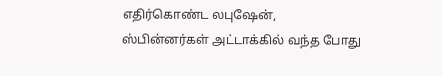எதிர்கொண்ட லபுஷேன், ஸ்பின்னர்கள் அட்டாக்கில் வந்த போது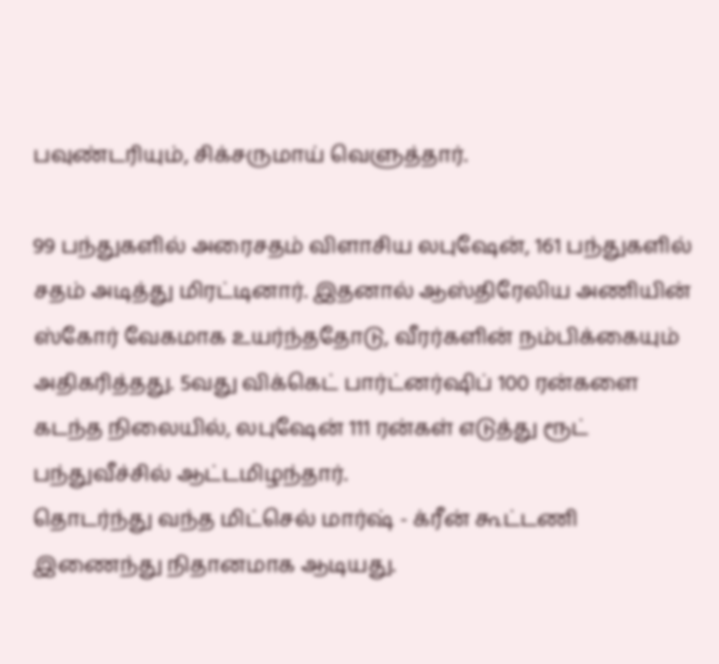பவுண்டரியும், சிக்சருமாய் வெளுத்தார்.

99 பந்துகளில் அரைசதம் விளாசிய லபுஷேன், 161 பந்துகளில் சதம் அடித்து மிரட்டினார். இதனால் ஆஸ்திரேலிய அணியின் ஸ்கோர் வேகமாக உயர்ந்ததோடு, வீரர்களின் நம்பிக்கையும் அதிகரித்தது. 5வது விக்கெட் பார்ட்னர்ஷிப் 100 ரன்களை கடந்த நிலையில், லபுஷேன் 111 ரன்கள் எடுத்து ரூட் பந்துவீச்சில் ஆட்டமிழந்தார்.
தொடர்ந்து வந்த மிட்செல் மார்ஷ் - க்ரீன் கூட்டணி இணைந்து நிதானமாக ஆடியது.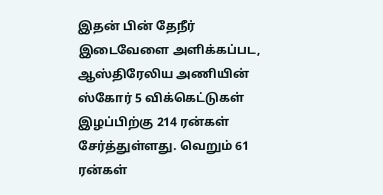இதன் பின் தேநீர் இடைவேளை அளிக்கப்பட, ஆஸ்திரேலிய அணியின் ஸ்கோர் 5 விக்கெட்டுகள் இழப்பிற்கு 214 ரன்கள் சேர்த்துள்ளது. வெறும் 61 ரன்கள்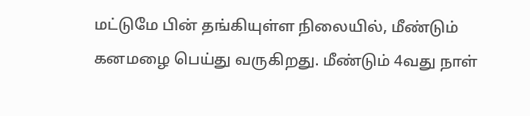மட்டுமே பின் தங்கியுள்ள நிலையில், மீண்டும் கனமழை பெய்து வருகிறது. மீண்டும் 4வது நாள்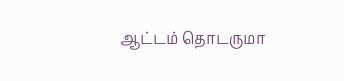ஆட்டம் தொடருமா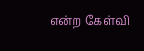என்ற கேள்வி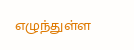எழுந்துள்ள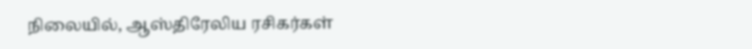நிலையில், ஆஸ்திரேலிய ரசிகர்கள்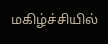மகிழ்ச்சியில்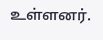உள்ளனர்.